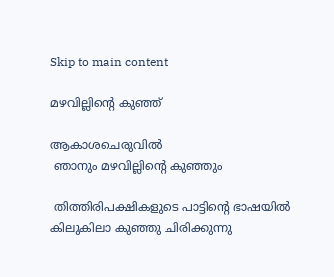Skip to main content

മഴവില്ലിന്റെ കുഞ്ഞ്

ആകാശചെരുവിൽ
 ഞാനും മഴവില്ലിന്റെ കുഞ്ഞും

 തിത്തിരിപക്ഷികളുടെ പാട്ടിന്റെ ഭാഷയിൽ
കിലുകിലാ കുഞ്ഞു ചിരിക്കുന്നു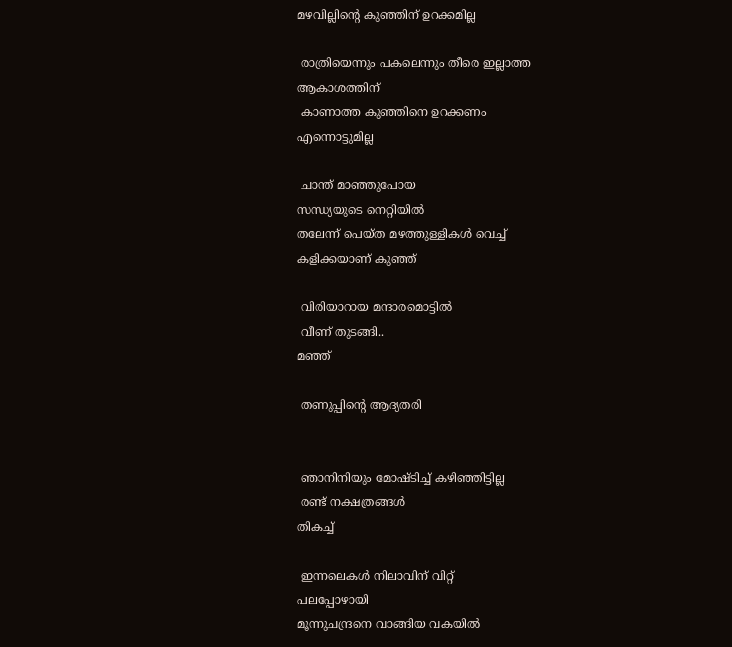മഴവില്ലിന്റെ കുഞ്ഞിന്‌ ഉറക്കമില്ല

 രാത്രിയെന്നും പകലെന്നും തീരെ ഇല്ലാത്ത
ആകാശത്തിന്‌
 കാണാത്ത കുഞ്ഞിനെ ഉറക്കണം
എന്നൊട്ടുമില്ല

 ചാന്ത് മാഞ്ഞുപോയ
സന്ധ്യയുടെ നെറ്റിയിൽ
തലേന്ന് പെയ്ത മഴത്തുള്ളികൾ വെച്ച്
കളിക്കയാണ് കുഞ്ഞ്

 വിരിയാറായ മന്ദാരമൊട്ടിൽ
 വീണ് തുടങ്ങി..
മഞ്ഞ്

 തണുപ്പിന്റെ ആദ്യതരി


 ഞാനിനിയും മോഷ്ടിച്ച് കഴിഞ്ഞിട്ടില്ല
 രണ്ട് നക്ഷത്രങ്ങൾ
തികച്ച്

 ഇന്നലെകൾ നിലാവിന് വിറ്റ്
പലപ്പോഴായി
മൂന്നുചന്ദ്രനെ വാങ്ങിയ വകയിൽ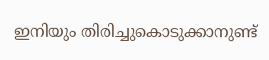ഇനിയും തിരിച്ചുകൊടുക്കാനുണ്ട്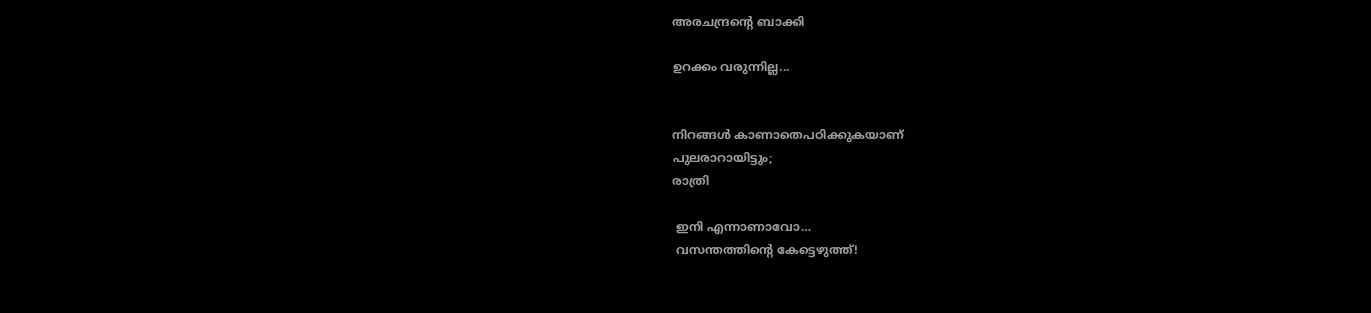അരചന്ദ്രന്റെ ബാക്കി

ഉറക്കം വരുന്നില്ല...


നിറങ്ങൾ കാണാതെപഠിക്കുകയാണ്
പുലരാറായിട്ടും;
രാത്രി

 ഇനി എന്നാണാവോ…
 വസന്തത്തിന്റെ കേട്ടെഴുത്ത്!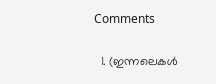Comments

  1. (ഇന്നലെകൾ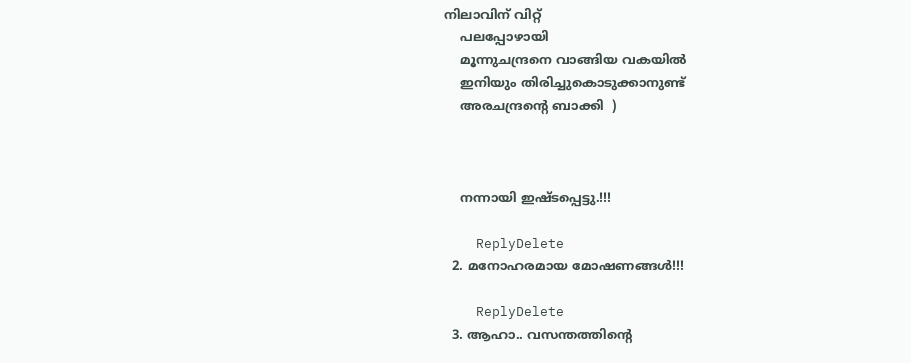നിലാവിന് വിറ്റ്
    പലപ്പോഴായി
    മൂന്നുചന്ദ്രനെ വാങ്ങിയ വകയിൽ
    ഇനിയും തിരിച്ചുകൊടുക്കാനുണ്ട്
    അരചന്ദ്രന്റെ ബാക്കി  )



    നന്നായി ഇഷ്ടപ്പെട്ടു.!!!

    ReplyDelete
  2. മനോഹരമായ മോഷണങ്ങൾ!!!

    ReplyDelete
  3. ആഹാ.. വസന്തത്തിന്‍റെ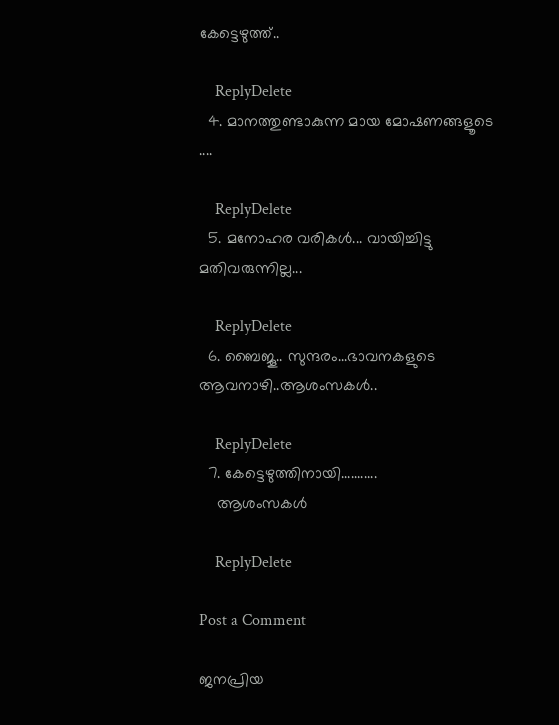കേട്ടെഴുത്ത്..

    ReplyDelete
  4. മാനത്തുണ്ടാകുന്ന മായ മോഷണങ്ങളൂടെ ....

    ReplyDelete
  5. മനോഹര വരികള്‍... വായിച്ചിട്ടു മതിവരുന്നില്ല...

    ReplyDelete
  6. ബൈജൂ.. സുന്ദരം...ഭാവനകളുടെ ആവനാഴി..ആശംസകൾ..

    ReplyDelete
  7. കേട്ടെഴുത്തിനായി...........
    ആശംസകള്‍

    ReplyDelete

Post a Comment

ജനപ്രിയ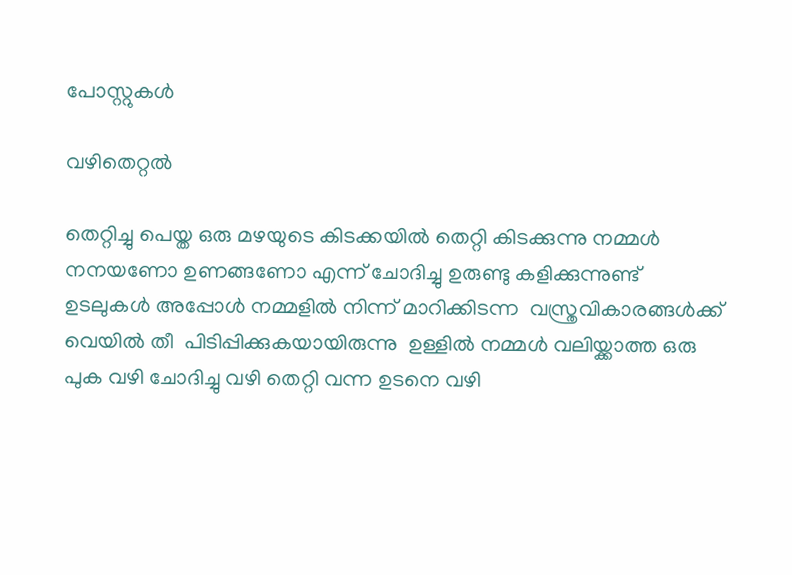പോസ്റ്റുകൾ

വഴിതെറ്റൽ

തെറ്റിച്ചു പെയ്ത ഒരു മഴയുടെ കിടക്കയിൽ തെറ്റി കിടക്കുന്നു നമ്മൾ നനയണോ ഉണങ്ങണോ എന്ന് ചോദിച്ചു ഉരുണ്ടു കളിക്കുന്നുണ്ട്  ഉടലുകൾ അപ്പോൾ നമ്മളിൽ നിന്ന് മാറിക്കിടന്ന  വസ്ത്രവികാരങ്ങൾക്ക് വെയിൽ തീ  പിടിപ്പിക്കുകയായിരുന്നു  ഉള്ളിൽ നമ്മൾ വലിയ്ക്കാത്ത ഒരു പുക വഴി ചോദിച്ചു വഴി തെറ്റി വന്ന ഉടനെ വഴി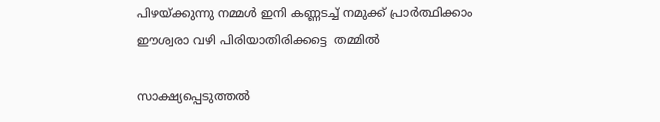പിഴയ്ക്കുന്നു നമ്മൾ ഇനി കണ്ണടച്ച് നമുക്ക് പ്രാർത്ഥിക്കാം ഈശ്വരാ വഴി പിരിയാതിരിക്കട്ടെ  തമ്മിൽ

സാക്ഷ്യപ്പെടുത്തൽ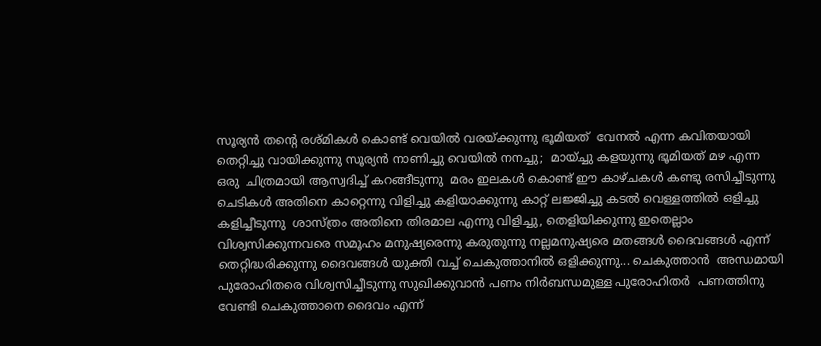സൂര്യൻ തന്റെ രശ്മികൾ കൊണ്ട് വെയിൽ വരയ്ക്കുന്നു ഭൂമിയത്  വേനൽ എന്ന കവിതയായി തെറ്റിച്ചു വായിക്കുന്നു സൂര്യൻ നാണിച്ചു വെയിൽ നനച്ചു;  മായ്ച്ചു കളയുന്നു ഭൂമിയത് മഴ എന്ന ഒരു  ചിത്രമായി ആസ്വദിച്ച് കറങ്ങീടുന്നു  മരം ഇലകൾ കൊണ്ട് ഈ കാഴ്ചകൾ കണ്ടു രസിച്ചീടുന്നു ചെടികൾ അതിനെ കാറ്റെന്നു വിളിച്ചു കളിയാക്കുന്നു കാറ്റ് ലജ്ജിച്ചു കടൽ വെള്ളത്തിൽ ഒളിച്ചു കളിച്ചീടുന്നു  ശാസ്ത്രം അതിനെ തിരമാല എന്നു വിളിച്ചു, തെളിയിക്കുന്നു ഇതെല്ലാം  വിശ്വസിക്കുന്നവരെ സമൂഹം മനുഷ്യരെന്നു കരുതുന്നു നല്ലമനുഷ്യരെ മതങ്ങൾ ദൈവങ്ങൾ എന്ന് തെറ്റിദ്ധരിക്കുന്നു ദൈവങ്ങൾ യുക്തി വച്ച് ചെകുത്താനിൽ ഒളിക്കുന്നു... ചെകുത്താൻ  അന്ധമായി പുരോഹിതരെ വിശ്വസിച്ചീടുന്നു സുഖിക്കുവാൻ പണം നിർബന്ധമുള്ള പുരോഹിതർ  പണത്തിനു വേണ്ടി ചെകുത്താനെ ദൈവം എന്ന്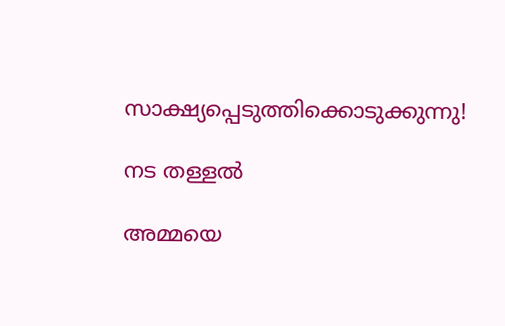സാക്ഷ്യപ്പെടുത്തിക്കൊടുക്കുന്നു!

നട തള്ളൽ

അമ്മയെ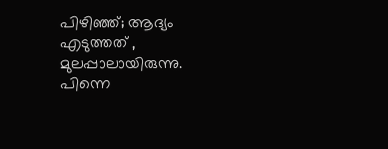പിഴിഞ്ഞ്; ആദ്യം എടുത്തത്‌ , മുലപ്പാലായിരുന്നു. പിന്നെ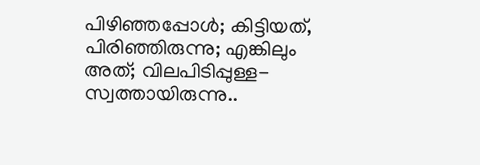പിഴിഞ്ഞപ്പോൾ; കിട്ടിയത്, പിരിഞ്ഞിരുന്നു; എങ്കിലും അത്; വിലപിടിപ്പുള്ള- സ്വത്തായിരുന്നു..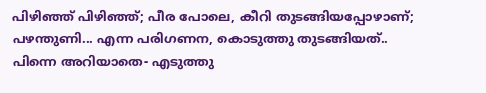പിഴിഞ്ഞ് പിഴിഞ്ഞ്; പീര പോലെ, കീറി തുടങ്ങിയപ്പോഴാണ്; പഴന്തുണി... എന്ന പരിഗണന, കൊടുത്തു തുടങ്ങിയത്.. പിന്നെ അറിയാതെ- എടുത്തു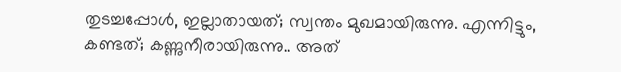തുടച്ചപ്പോൾ, ഇല്ലാതായത്; സ്വന്തം മുഖമായിരുന്നു. എന്നിട്ടും, കണ്ടത്; കണ്ണുനീരായിരുന്നു.. അത്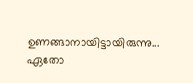ഉണങ്ങാനായിട്ടായിരുന്നു... ഏതോ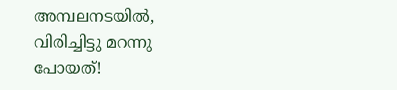അമ്പലനടയിൽ, വിരിച്ചിട്ടു മറന്നു പോയത്!